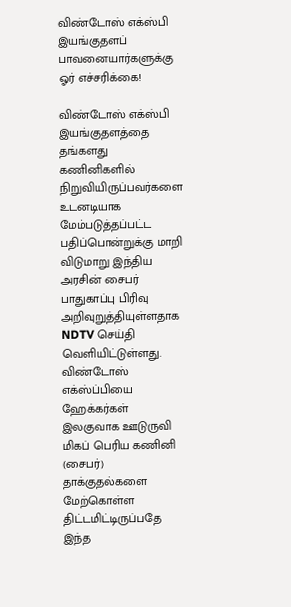விண்டோஸ் எக்ஸ்பி இயங்குதளப் பாவனையார்களுக்கு ஓர் எச்சரிக்கை!

விண்டோஸ் எக்ஸ்பி இயங்குதளத்தை தங்களது கணினிகளில் நிறுவியிருப்பவர்களை உடனடியாக மேம்படுத்தப்பட்ட பதிப்பொன்றுக்கு மாறி விடுமாறு இந்திய அரசின் சைபர் பாதுகாப்பு பிரிவு அறிவுறுத்தியுள்ளதாக NDTV செய்தி வெளியிட்டுள்ளது. விண்டோஸ் எக்ஸ்ப்பியை ஹேக்கர்கள் இலகுவாக ஊடுருவி மிகப் பெரிய கணினி (சைபர்) தாக்குதல்களை மேற்கொள்ள திட்டமிட்டிருப்பதே இந்த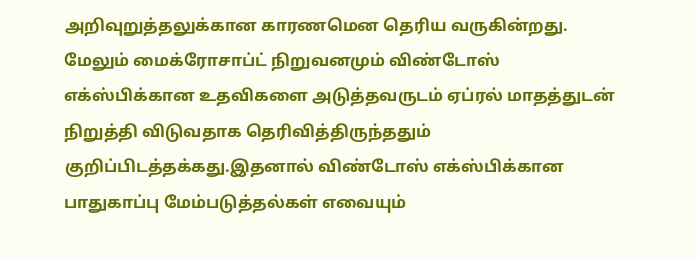அறிவுறுத்தலுக்கான காரணமென தெரிய வருகின்றது. மேலும் மைக்ரோசாப்ட் நிறுவனமும் விண்டோஸ் எக்ஸ்பிக்கான உதவிகளை அடுத்தவருடம் ஏப்ரல் மாதத்துடன் நிறுத்தி விடுவதாக தெரிவித்திருந்ததும் குறிப்பிடத்தக்கது.இதனால் விண்டோஸ் எக்ஸ்பிக்கான பாதுகாப்பு மேம்படுத்தல்கள் எவையும்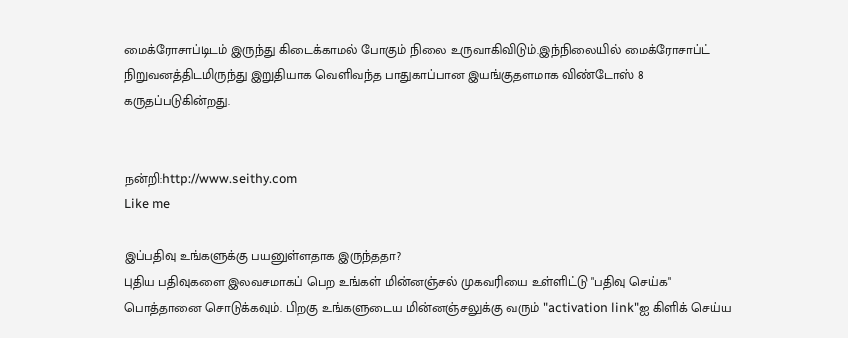மைக்ரோசாப்டிடம் இருந்து கிடைக்காமல் போகும் நிலை உருவாகிவிடும்.இந்நிலையில் மைக்ரோசாப்ட் நிறுவனத்திடமிருந்து இறுதியாக வெளிவந்த பாதுகாப்பான இயங்குதளமாக விண்டோஸ் 8 கருதப்படுகின்றது.


நன்றி:http://www.seithy.com
Like me

இப்பதிவு உங்களுக்கு பயனுள்ளதாக இருந்ததா?
புதிய பதிவுகளை இலவசமாகப் பெற உங்கள் மின்னஞ்சல் முகவரியை உள்ளிட்டு "பதிவு செய்க" பொத்தானை சொடுக்கவும். பிறகு உங்களுடைய மின்னஞ்சலுக்கு வரும் "activation link"ஐ கிளிக் செய்ய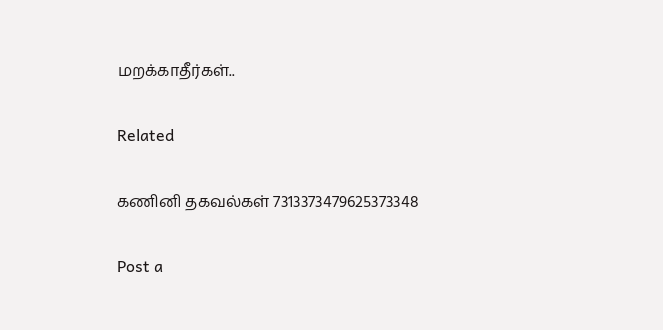மறக்காதீர்கள்..

Related

கணினி தகவல்கள் 7313373479625373348

Post a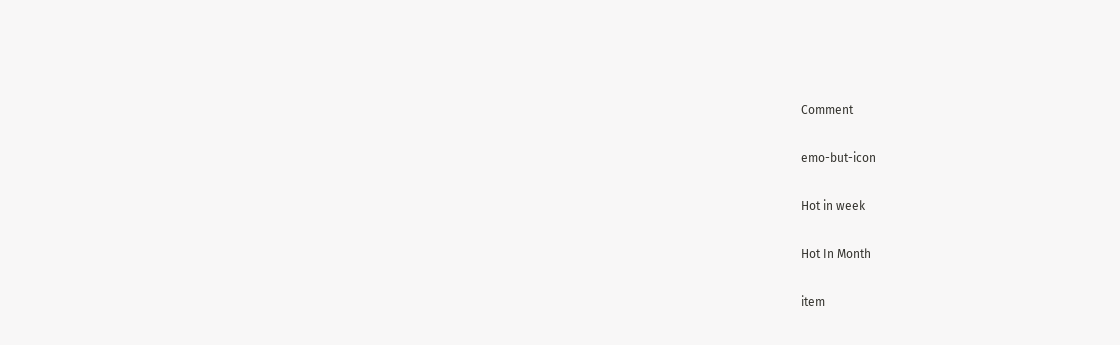Comment

emo-but-icon

Hot in week

Hot In Month

item